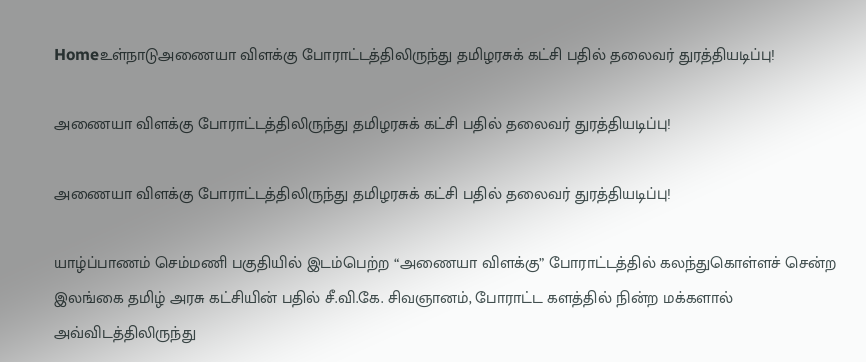Homeஉள்நாடுஅணையா விளக்கு போராட்டத்திலிருந்து தமிழரசுக் கட்சி பதில் தலைவர் துரத்தியடிப்பு!

அணையா விளக்கு போராட்டத்திலிருந்து தமிழரசுக் கட்சி பதில் தலைவர் துரத்தியடிப்பு!

அணையா விளக்கு போராட்டத்திலிருந்து தமிழரசுக் கட்சி பதில் தலைவர் துரத்தியடிப்பு!

யாழ்ப்பாணம் செம்மணி பகுதியில் இடம்பெற்ற “அணையா விளக்கு” போராட்டத்தில் கலந்துகொள்ளச் சென்ற இலங்கை தமிழ் அரசு கட்சியின் பதில் சீ.வி.கே. சிவஞானம், போராட்ட களத்தில் நின்ற மக்களால் அவ்விடத்திலிருந்து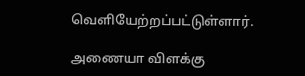வெளியேற்றப்பட்டுள்ளார்.

அணையா விளக்கு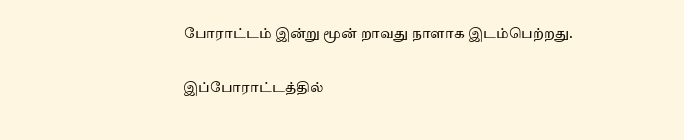போராட்டம் இன்று மூன் றாவது நாளாக இடம்பெற்றது.

இப்போராட்டத்தில்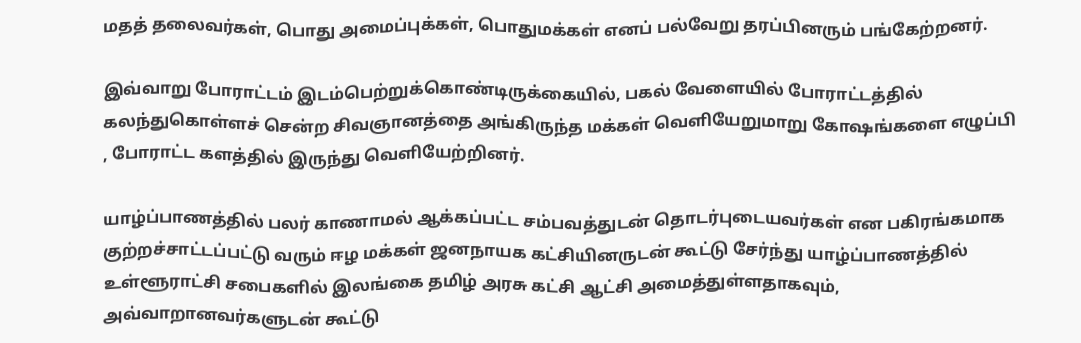மதத் தலைவர்கள், பொது அமைப்புக்கள், பொதுமக்கள் எனப் பல்வேறு தரப்பினரும் பங்கேற்றனர்.

இவ்வாறு போராட்டம் இடம்பெற்றுக்கொண்டிருக்கையில், பகல் வேளையில் போராட்டத்தில் கலந்துகொள்ளச் சென்ற சிவஞானத்தை அங்கிருந்த மக்கள் வெளியேறுமாறு கோஷங்களை எழுப்பி , போராட்ட களத்தில் இருந்து வெளியேற்றினர்.

யாழ்ப்பாணத்தில் பலர் காணாமல் ஆக்கப்பட்ட சம்பவத்துடன் தொடர்புடையவர்கள் என பகிரங்கமாக குற்றச்சாட்டப்பட்டு வரும் ஈழ மக்கள் ஜனநாயக கட்சியினருடன் கூட்டு சேர்ந்து யாழ்ப்பாணத்தில் உள்ளூராட்சி சபைகளில் இலங்கை தமிழ் அரசு கட்சி ஆட்சி அமைத்துள்ளதாகவும், அவ்வாறானவர்களுடன் கூட்டு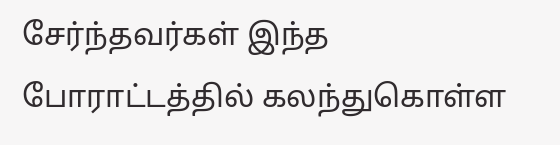சேர்ந்தவர்கள் இந்த போராட்டத்தில் கலந்துகொள்ள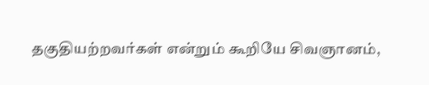தகுதியற்றவர்கள் என்றும் கூறியே சிவஞானம்,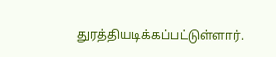துரத்தியடிக்கப்பட்டுள்ளார்.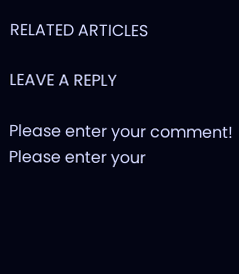RELATED ARTICLES

LEAVE A REPLY

Please enter your comment!
Please enter your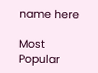name here

Most Popular